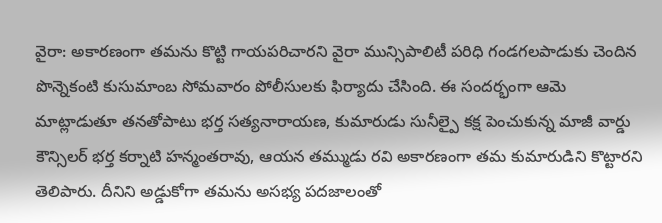వైరా: అకారణంగా తమను కొట్టి గాయపరిచారని వైరా మున్సిపాలిటీ పరిధి గండగలపాడుకు చెందిన పొన్నెకంటి కుసుమాంబ సోమవారం పోలీసులకు ఫిర్యాదు చేసింది. ఈ సందర్భంగా ఆమె మాట్లాడుతూ తనతోపాటు భర్త సత్యనారాయణ, కుమారుడు సునీల్పై కక్ష పెంచుకున్న మాజీ వార్డు కౌన్సిలర్ భర్త కర్నాటి హన్మంతరావు, ఆయన తమ్ముడు రవి అకారణంగా తమ కుమారుడిని కొట్టారని తెలిపారు. దీనిని అడ్డుకోగా తమను అసభ్య పదజాలంతో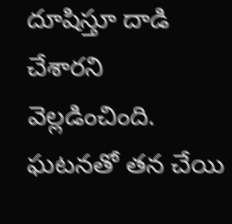దూషిస్తూ దాడి చేశారని వెల్లడించింది. ఘటనతో తన చేయి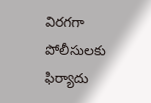విరగగా పోలీసులకు ఫిర్యాదు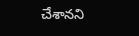చేశానని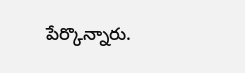పేర్కొన్నారు.